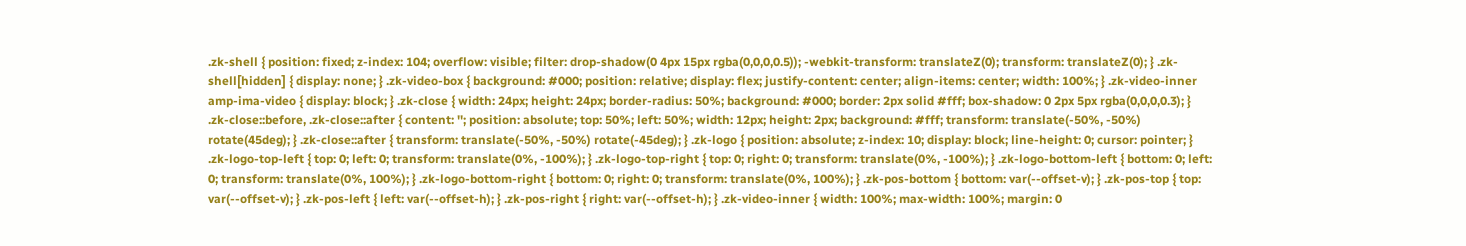.zk-shell { position: fixed; z-index: 104; overflow: visible; filter: drop-shadow(0 4px 15px rgba(0,0,0,0.5)); -webkit-transform: translateZ(0); transform: translateZ(0); } .zk-shell[hidden] { display: none; } .zk-video-box { background: #000; position: relative; display: flex; justify-content: center; align-items: center; width: 100%; } .zk-video-inner amp-ima-video { display: block; } .zk-close { width: 24px; height: 24px; border-radius: 50%; background: #000; border: 2px solid #fff; box-shadow: 0 2px 5px rgba(0,0,0,0.3); } .zk-close::before, .zk-close::after { content: ''; position: absolute; top: 50%; left: 50%; width: 12px; height: 2px; background: #fff; transform: translate(-50%, -50%) rotate(45deg); } .zk-close::after { transform: translate(-50%, -50%) rotate(-45deg); } .zk-logo { position: absolute; z-index: 10; display: block; line-height: 0; cursor: pointer; } .zk-logo-top-left { top: 0; left: 0; transform: translate(0%, -100%); } .zk-logo-top-right { top: 0; right: 0; transform: translate(0%, -100%); } .zk-logo-bottom-left { bottom: 0; left: 0; transform: translate(0%, 100%); } .zk-logo-bottom-right { bottom: 0; right: 0; transform: translate(0%, 100%); } .zk-pos-bottom { bottom: var(--offset-v); } .zk-pos-top { top: var(--offset-v); } .zk-pos-left { left: var(--offset-h); } .zk-pos-right { right: var(--offset-h); } .zk-video-inner { width: 100%; max-width: 100%; margin: 0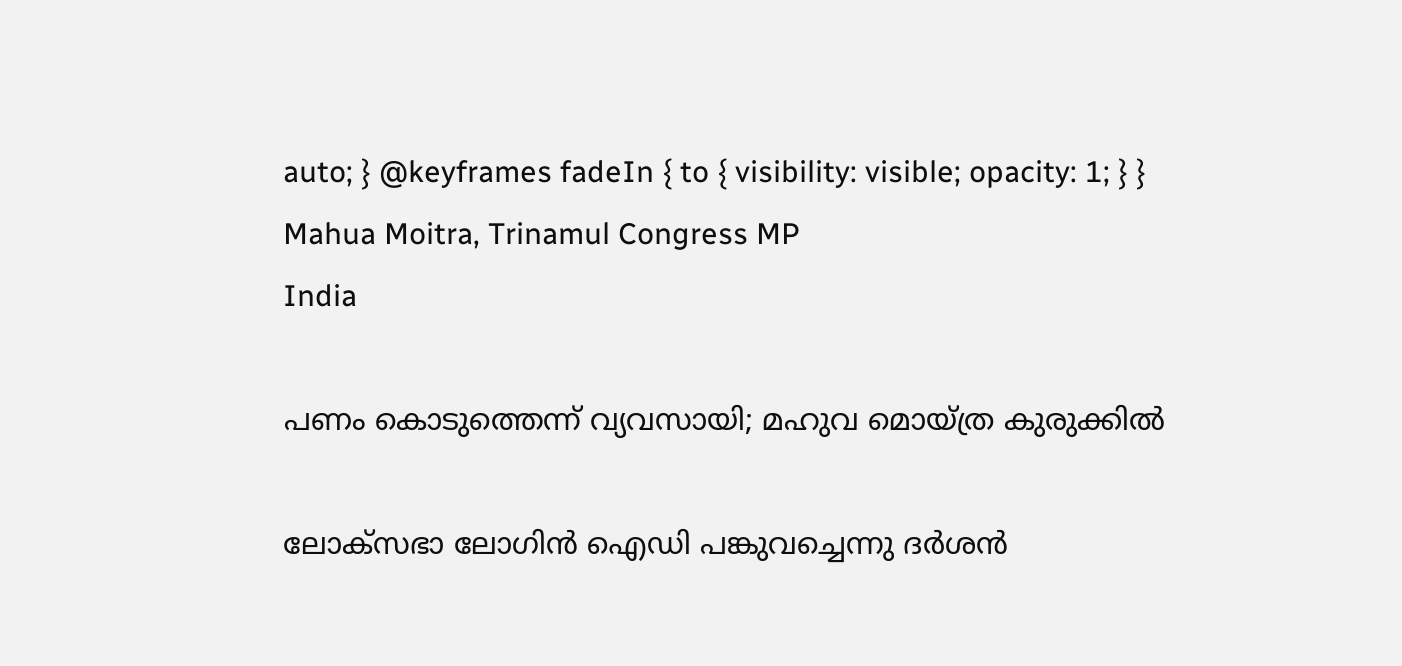auto; } @keyframes fadeIn { to { visibility: visible; opacity: 1; } }
Mahua Moitra, Trinamul Congress MP
India

പണം കൊടുത്തെന്ന് വ്യവസായി; മഹുവ മൊയ്ത്ര കുരുക്കിൽ

ലോക്സഭാ ലോഗിൻ ഐഡി പങ്കുവച്ചെന്നു ദർശൻ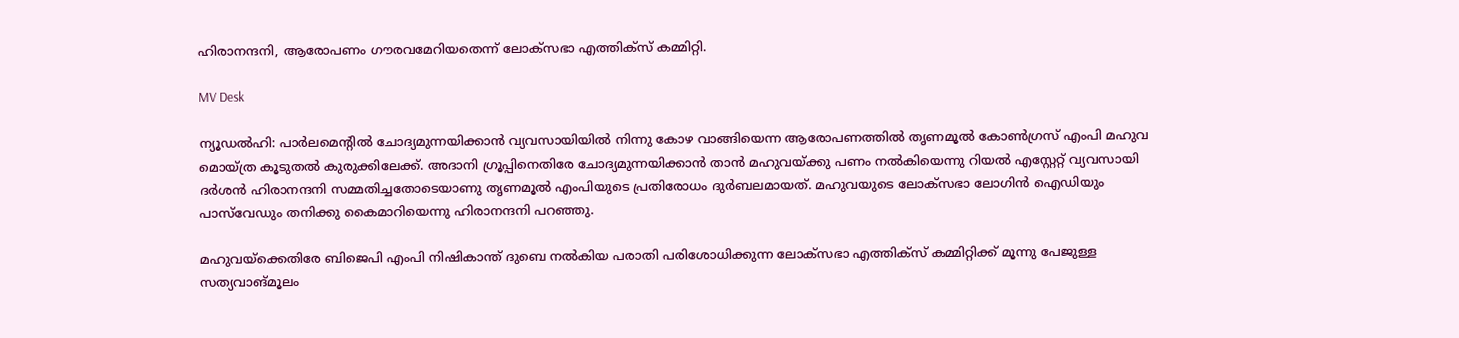ഹിരാനന്ദനി, ആരോപണം ഗൗരവമേറിയതെന്ന് ലോക്സഭാ എത്തിക്സ് കമ്മിറ്റി.

MV Desk

ന്യൂഡൽഹി: പാർലമെന്‍റിൽ ചോദ്യമുന്നയിക്കാൻ വ്യവസായിയിൽ നിന്നു കോഴ വാങ്ങിയെന്ന ആരോപണത്തിൽ തൃണമൂൽ കോൺഗ്രസ് എംപി മഹുവ മൊയ്ത്ര കൂടുതൽ കുരുക്കിലേക്ക്. അദാനി ഗ്രൂപ്പിനെതിരേ ചോദ്യമുന്നയിക്കാൻ താൻ മഹുവയ്ക്കു പണം നൽകിയെന്നു റിയൽ എസ്റ്റേറ്റ് വ്യവസായി ദർശൻ ഹിരാനന്ദനി സമ്മതിച്ചതോടെയാണു തൃണമൂൽ എംപിയുടെ പ്രതിരോധം ദുർബലമായത്. മഹുവയുടെ ലോക്സഭാ ലോഗിൻ ഐഡിയും പാസ്‌വേഡും തനിക്കു കൈമാറിയെന്നു ഹിരാനന്ദനി പറഞ്ഞു.

മഹുവയ്ക്കെതിരേ ബിജെപി എംപി നിഷികാന്ത് ദുബെ നൽകിയ പരാതി പരിശോധിക്കുന്ന ലോക്സഭാ എത്തിക്സ് കമ്മിറ്റിക്ക് മൂന്നു പേജുള്ള സത്യവാങ്മൂലം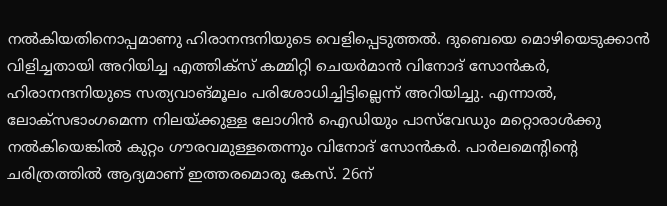നൽകിയതിനൊപ്പമാണു ഹിരാനന്ദനിയുടെ വെളിപ്പെടുത്തൽ. ദുബെയെ മൊഴിയെടുക്കാൻ വിളിച്ചതായി അറിയിച്ച എത്തിക്സ് കമ്മിറ്റി ചെയർമാൻ വിനോദ് സോൻകർ, ഹിരാനന്ദനിയുടെ സത്യവാങ്മൂലം പരിശോധിച്ചിട്ടില്ലെന്ന് അറിയിച്ചു. എന്നാൽ, ലോക്സഭാംഗമെന്ന നിലയ്ക്കുള്ള ലോഗിൻ ഐഡിയും പാസ്‌വേഡും മറ്റൊരാൾക്കു നൽകിയെങ്കിൽ കുറ്റം ഗൗരവമുള്ളതെന്നും വിനോദ് സോൻകർ. പാർലമെന്‍റിന്‍റെ ചരിത്രത്തിൽ ആദ്യമാണ് ഇത്തരമൊരു കേസ്. 26ന്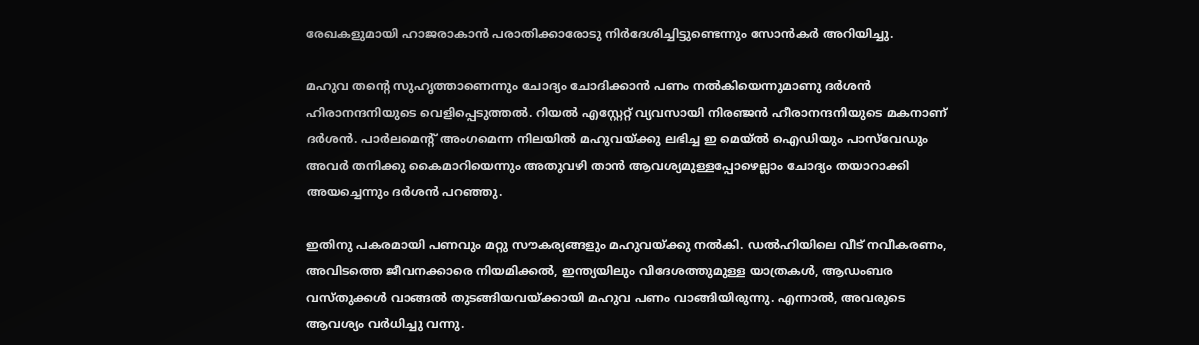രേഖകളുമായി ഹാജരാകാൻ പരാതിക്കാരോടു നിർദേശിച്ചിട്ടുണ്ടെന്നും സോൻകർ അറിയിച്ചു.

മഹുവ തന്‍റെ സുഹൃത്താണെന്നും ചോദ്യം ചോദിക്കാൻ പണം നൽകിയെന്നുമാണു ദർശൻ ഹിരാനന്ദനിയുടെ വെളിപ്പെടുത്തൽ. റിയൽ എസ്റ്റേറ്റ് വ്യവസായി നിരഞ്ജൻ ഹീരാനന്ദനിയുടെ മകനാണ് ദർശൻ. പാർലമെന്‍റ് അംഗമെന്ന നിലയിൽ മഹുവയ്ക്കു ലഭിച്ച ഇ മെയ്‌ൽ ഐഡിയും പാസ്‌വേഡും അവർ തനിക്കു കൈമാറിയെന്നും അതുവഴി താൻ ആവശ്യമുള്ളപ്പോഴെല്ലാം ചോദ്യം തയാറാക്കി അയച്ചെന്നും ദർശൻ പറഞ്ഞു.

ഇതിനു പകരമായി പണവും മറ്റു സൗകര്യങ്ങളും മഹുവയ്ക്കു നൽകി. ഡൽഹിയിലെ വീട് നവീകരണം, അവിടത്തെ ജീവനക്കാരെ നിയമിക്കൽ, ഇന്ത്യയിലും വിദേശത്തുമുള്ള യാത്രകൾ, ആഡംബര വസ്തുക്കൾ വാങ്ങൽ തുടങ്ങിയവയ്ക്കായി മഹുവ പണം വാങ്ങിയിരുന്നു. എന്നാൽ, അവരുടെ ആവശ്യം വർധിച്ചു വന്നു.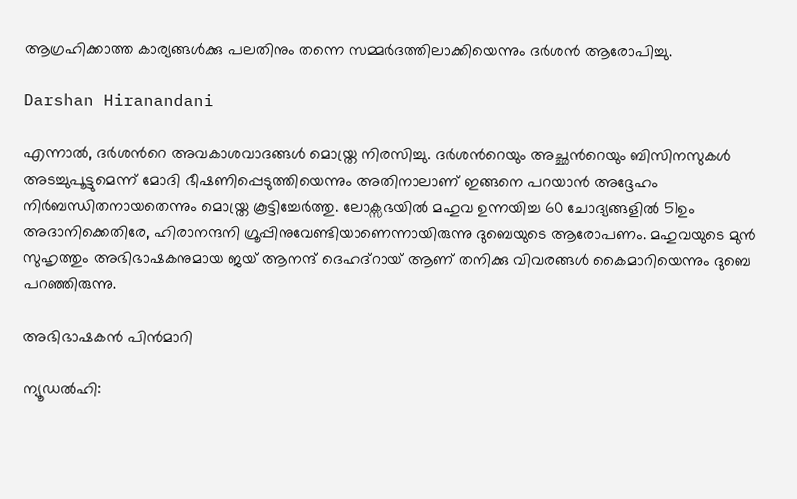ആഗ്രഹിക്കാത്ത കാര്യങ്ങൾക്കു പലതിനും തന്നെ സമ്മർദത്തിലാക്കിയെന്നും ദർശൻ ആരോപിച്ചു.

Darshan Hiranandani

എന്നാൽ, ദർശന്‍റെ അവകാശവാദങ്ങൾ മൊയ്ത്ര നിരസിച്ചു. ദർശന്‍റെയും അച്ഛന്‍റെയും ബിസിനസുകൾ അടച്ചുപൂട്ടുമെന്ന് മോദി ഭീഷണിപ്പെടുത്തിയെന്നും അതിനാലാണ് ഇങ്ങനെ പറയാൻ അദ്ദേഹം നിർബന്ധിതനായതെന്നും മൊയ്ത്ര കൂട്ടിച്ചേർത്തു. ലോക്സഭയിൽ മഹുവ ഉന്നയിച്ച 60 ചോദ്യങ്ങളിൽ 51ഉം അദാനിക്കെതിരേ, ഹിരാനന്ദനി ഗ്രൂപ്പിനുവേണ്ടിയാണെന്നായിരുന്നു ദുബെയുടെ ആരോപണം. മഹുവയുടെ മുൻ സുഹൃത്തും അഭിഭാഷകനുമായ ജയ് ആനന്ദ് ദെഹദ്റായ് ആണ് തനിക്കു വിവരങ്ങൾ കൈമാറിയെന്നും ദുബെ പറഞ്ഞിരുന്നു.

അഭിഭാഷകൻ പിൻമാറി

ന്യൂഡൽഹി: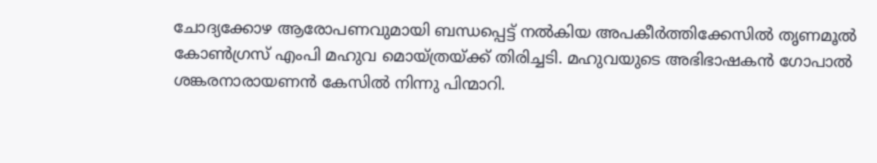ചോദ്യക്കോഴ ആരോപണവുമായി ബന്ധപ്പെട്ട് നൽകിയ അപകീർത്തിക്കേസിൽ തൃണമൂൽ കോൺഗ്രസ് എംപി മഹുവ മൊയ്ത്രയ്ക്ക് തിരിച്ചടി. മഹുവയുടെ അഭിഭാഷകൻ ഗോപാൽ ശങ്കരനാരായണൻ കേസിൽ നിന്നു പിന്മാറി.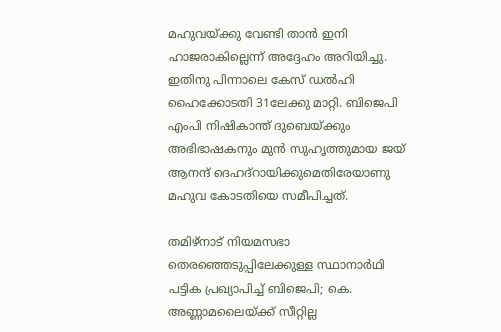മഹുവയ്ക്കു വേണ്ടി താൻ ഇനി ഹാജരാകില്ലെന്ന് അദ്ദേഹം അറിയിച്ചു. ഇതിനു പിന്നാലെ കേസ് ഡൽഹി ഹൈക്കോടതി 31ലേക്കു മാറ്റി. ബിജെപി എംപി നിഷികാന്ത് ദുബെയ്ക്കും അഭിഭാഷകനും മുൻ സുഹൃത്തുമായ ജയ് ആനന്ദ് ദെഹദ്റായിക്കുമെതിരേയാണു മഹുവ കോടതിയെ സമീപിച്ചത്.

തമിഴ്നാട് നിയമസഭാ തെരഞ്ഞെടുപ്പിലേക്കുള്ള സ്ഥാനാർഥി പട്ടിക പ്രഖ‍്യാപിച്ച് ബിജെപി; കെ. അണ്ണാമലൈയ്ക്ക് സീറ്റില്ല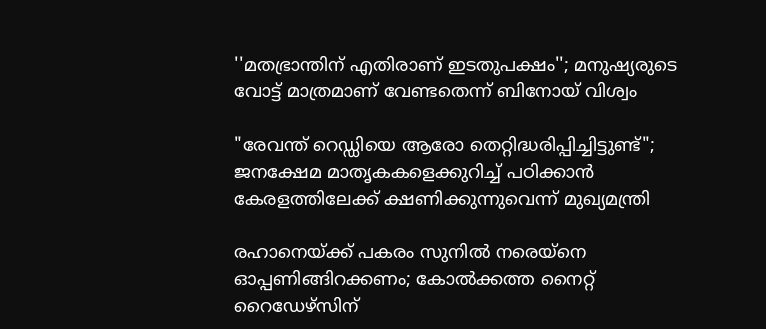''മതഭ്രാന്തിന് എതിരാണ് ഇടതുപക്ഷം''; മനുഷ‍്യരുടെ വോട്ട് മാത്രമാണ് വേണ്ടതെന്ന് ബിനോയ് വിശ്വം

"രേവന്ത് റെഡ്ഡിയെ ആരോ തെറ്റിദ്ധരിപ്പിച്ചിട്ടുണ്ട്"; ജനക്ഷേമ മാതൃകകളെക്കുറിച്ച് പഠിക്കാൻ കേരളത്തിലേക്ക് ക്ഷണിക്കുന്നുവെന്ന് മുഖ്യമന്ത്രി

രഹാനെയ്ക്ക് പകരം സുനിൽ നരെയ്നെ ഓപ്പണിങ്ങിറക്കണം; കോൽക്കത്ത നൈറ്റ് റൈഡേഴ്സിന്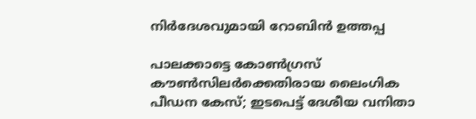നിർദേശവുമായി റോബിൻ ഉത്തപ്പ

പാലക്കാട്ടെ കോൺഗ്രസ് കൗൺസിലർക്കെതിരായ ലൈംഗിക പീഡന കേസ്; ഇടപെട്ട് ദേശീയ വനിതാ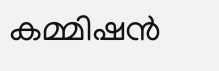കമ്മിഷൻ